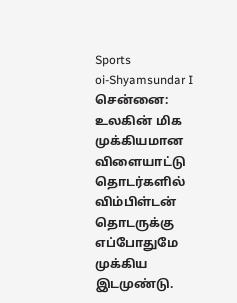Sports
oi-Shyamsundar I
சென்னை: உலகின் மிக முக்கியமான விளையாட்டு தொடர்களில் விம்பிள்டன் தொடருக்கு எப்போதுமே முக்கிய இடமுண்டு.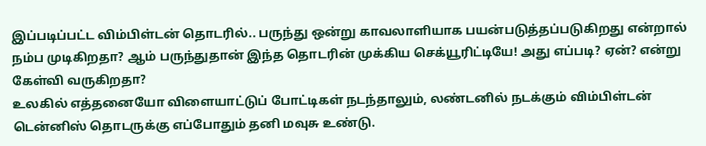இப்படிப்பட்ட விம்பிள்டன் தொடரில்.. பருந்து ஒன்று காவலாளியாக பயன்படுத்தப்படுகிறது என்றால் நம்ப முடிகிறதா? ஆம் பருந்துதான் இந்த தொடரின் முக்கிய செக்யூரிட்டியே! அது எப்படி? ஏன்? என்று கேள்வி வருகிறதா?
உலகில் எத்தனையோ விளையாட்டுப் போட்டிகள் நடந்தாலும், லண்டனில் நடக்கும் விம்பிள்டன் டென்னிஸ் தொடருக்கு எப்போதும் தனி மவுசு உண்டு.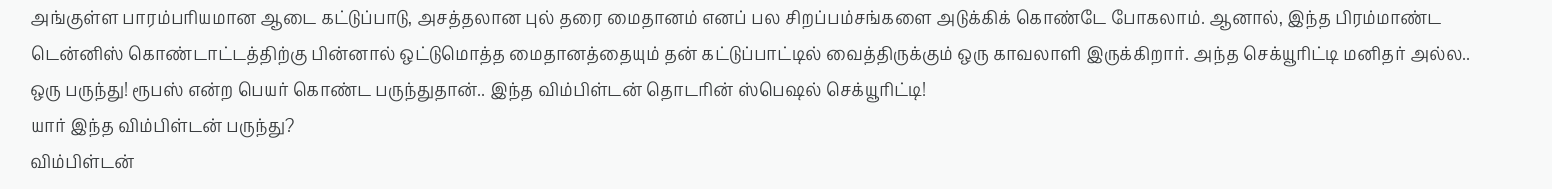அங்குள்ள பாரம்பரியமான ஆடை கட்டுப்பாடு, அசத்தலான புல் தரை மைதானம் எனப் பல சிறப்பம்சங்களை அடுக்கிக் கொண்டே போகலாம். ஆனால், இந்த பிரம்மாண்ட டென்னிஸ் கொண்டாட்டத்திற்கு பின்னால் ஒட்டுமொத்த மைதானத்தையும் தன் கட்டுப்பாட்டில் வைத்திருக்கும் ஒரு காவலாளி இருக்கிறார். அந்த செக்யூரிட்டி மனிதர் அல்ல.. ஒரு பருந்து! ரூபஸ் என்ற பெயர் கொண்ட பருந்துதான்.. இந்த விம்பிள்டன் தொடரின் ஸ்பெஷல் செக்யூரிட்டி!
யார் இந்த விம்பிள்டன் பருந்து?
விம்பிள்டன்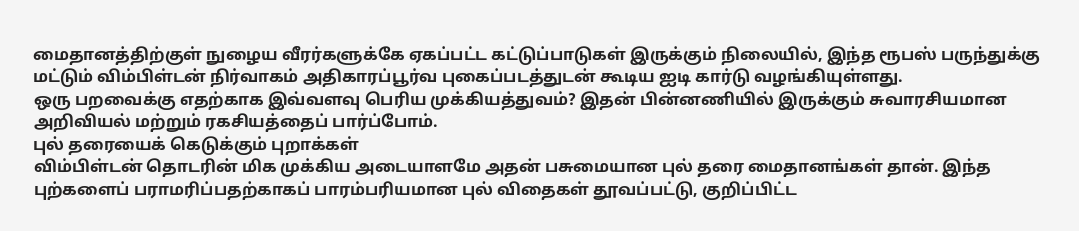மைதானத்திற்குள் நுழைய வீரர்களுக்கே ஏகப்பட்ட கட்டுப்பாடுகள் இருக்கும் நிலையில், இந்த ரூபஸ் பருந்துக்கு மட்டும் விம்பிள்டன் நிர்வாகம் அதிகாரப்பூர்வ புகைப்படத்துடன் கூடிய ஐடி கார்டு வழங்கியுள்ளது.
ஒரு பறவைக்கு எதற்காக இவ்வளவு பெரிய முக்கியத்துவம்? இதன் பின்னணியில் இருக்கும் சுவாரசியமான அறிவியல் மற்றும் ரகசியத்தைப் பார்ப்போம்.
புல் தரையைக் கெடுக்கும் புறாக்கள்
விம்பிள்டன் தொடரின் மிக முக்கிய அடையாளமே அதன் பசுமையான புல் தரை மைதானங்கள் தான். இந்த புற்களைப் பராமரிப்பதற்காகப் பாரம்பரியமான புல் விதைகள் தூவப்பட்டு, குறிப்பிட்ட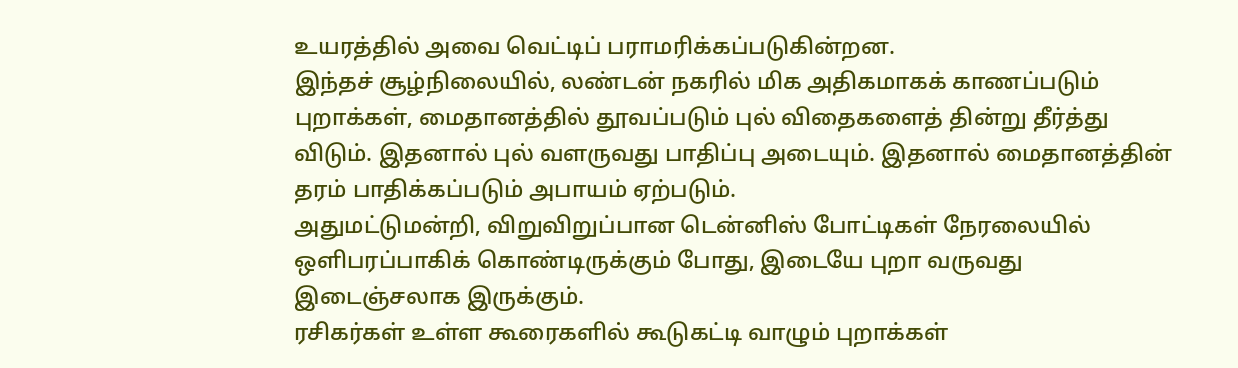உயரத்தில் அவை வெட்டிப் பராமரிக்கப்படுகின்றன.
இந்தச் சூழ்நிலையில், லண்டன் நகரில் மிக அதிகமாகக் காணப்படும் புறாக்கள், மைதானத்தில் தூவப்படும் புல் விதைகளைத் தின்று தீர்த்து விடும். இதனால் புல் வளருவது பாதிப்பு அடையும். இதனால் மைதானத்தின் தரம் பாதிக்கப்படும் அபாயம் ஏற்படும்.
அதுமட்டுமன்றி, விறுவிறுப்பான டென்னிஸ் போட்டிகள் நேரலையில் ஒளிபரப்பாகிக் கொண்டிருக்கும் போது, இடையே புறா வருவது இடைஞ்சலாக இருக்கும்.
ரசிகர்கள் உள்ள கூரைகளில் கூடுகட்டி வாழும் புறாக்கள்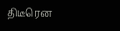திடீரென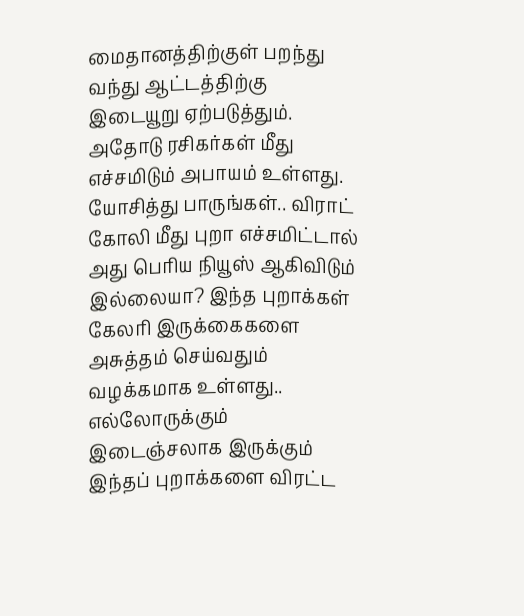மைதானத்திற்குள் பறந்து வந்து ஆட்டத்திற்கு இடையூறு ஏற்படுத்தும். அதோடு ரசிகர்கள் மீது எச்சமிடும் அபாயம் உள்ளது. யோசித்து பாருங்கள்.. விராட் கோலி மீது புறா எச்சமிட்டால் அது பெரிய நியூஸ் ஆகிவிடும் இல்லையா? இந்த புறாக்கள் கேலரி இருக்கைகளை அசுத்தம் செய்வதும் வழக்கமாக உள்ளது..
எல்லோருக்கும் இடைஞ்சலாக இருக்கும் இந்தப் புறாக்களை விரட்ட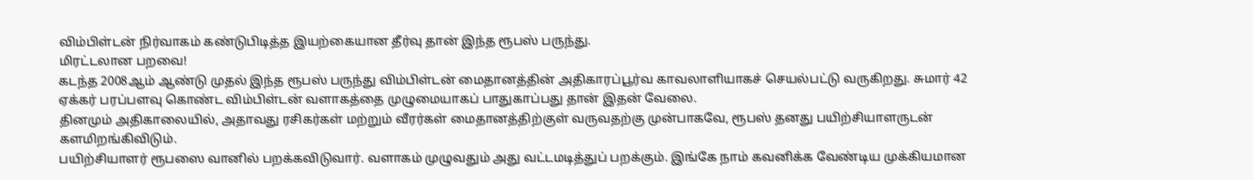விம்பிள்டன் நிர்வாகம் கண்டுபிடித்த இயற்கையான தீர்வு தான் இந்த ரூபஸ் பருந்து.
மிரட்டலான பறவை!
கடந்த 2008ஆம் ஆண்டு முதல் இந்த ரூபஸ் பருந்து விம்பிள்டன் மைதானத்தின் அதிகாரப்பூர்வ காவலாளியாகச் செயல்பட்டு வருகிறது. சுமார் 42 ஏக்கர் பரப்பளவு கொண்ட விம்பிள்டன் வளாகத்தை முழுமையாகப் பாதுகாப்பது தான் இதன் வேலை.
தினமும் அதிகாலையில், அதாவது ரசிகர்கள் மற்றும் வீரர்கள் மைதானத்திற்குள் வருவதற்கு முன்பாகவே, ரூபஸ் தனது பயிற்சியாளருடன் களமிறங்கிவிடும்.
பயிற்சியாளர் ரூபஸை வானில் பறக்கவிடுவார். வளாகம் முழுவதும் அது வட்டமடித்துப் பறக்கும். இங்கே நாம் கவனிக்க வேண்டிய முக்கியமான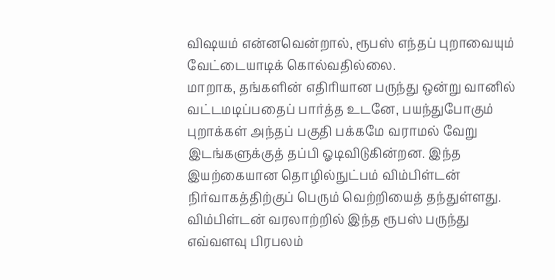விஷயம் என்னவென்றால், ரூபஸ் எந்தப் புறாவையும் வேட்டையாடிக் கொல்வதில்லை.
மாறாக, தங்களின் எதிரியான பருந்து ஒன்று வானில் வட்டமடிப்பதைப் பார்த்த உடனே, பயந்துபோகும் புறாக்கள் அந்தப் பகுதி பக்கமே வராமல் வேறு இடங்களுக்குத் தப்பி ஓடிவிடுகின்றன. இந்த இயற்கையான தொழில்நுட்பம் விம்பிள்டன் நிர்வாகத்திற்குப் பெரும் வெற்றியைத் தந்துள்ளது.
விம்பிள்டன் வரலாற்றில் இந்த ரூபஸ் பருந்து எவ்வளவு பிரபலம்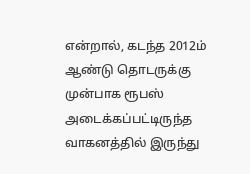என்றால், கடந்த 2012ம் ஆண்டு தொடருக்கு முன்பாக ரூபஸ் அடைக்கப்பட்டிருந்த வாகனத்தில் இருந்து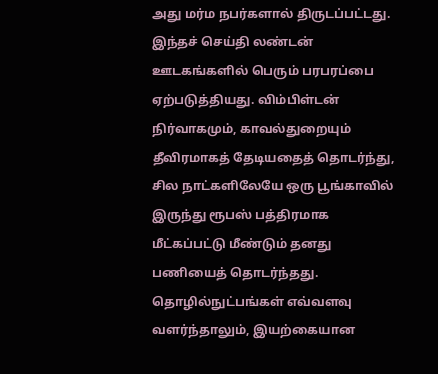அது மர்ம நபர்களால் திருடப்பட்டது. இந்தச் செய்தி லண்டன் ஊடகங்களில் பெரும் பரபரப்பை ஏற்படுத்தியது. விம்பிள்டன் நிர்வாகமும், காவல்துறையும் தீவிரமாகத் தேடியதைத் தொடர்ந்து, சில நாட்களிலேயே ஒரு பூங்காவில் இருந்து ரூபஸ் பத்திரமாக மீட்கப்பட்டு மீண்டும் தனது பணியைத் தொடர்ந்தது.
தொழில்நுட்பங்கள் எவ்வளவு வளர்ந்தாலும், இயற்கையான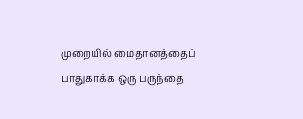முறையில் மைதானத்தைப் பாதுகாக்க ஒரு பருந்தை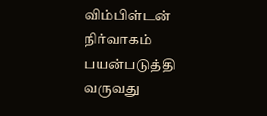விம்பிள்டன் நிர்வாகம் பயன்படுத்தி வருவது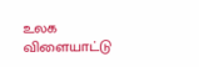உலக விளையாட்டு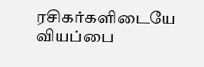ரசிகர்களிடையே வியப்பை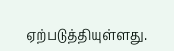ஏற்படுத்தியுள்ளது.